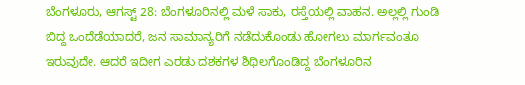ಬೆಂಗಳೂರು, ಆಗಸ್ಟ್ 28: ಬೆಂಗಳೂರಿನಲ್ಲಿ ಮಳೆ ಸಾಕು, ರಸ್ತೆಯಲ್ಲಿ ವಾಹನ. ಅಲ್ಲಲ್ಲಿ ಗುಂಡಿ ಬಿದ್ದ ಒಂದೆಡೆಯಾದರೆ, ಜನ ಸಾಮಾನ್ಯರಿಗೆ ನಡೆದುಕೊಂಡು ಹೋಗಲು ಮಾರ್ಗವಂತೂ ಇರುವುದೇ. ಆದರೆ ಇದೀಗ ಎರಡು ದಶಕಗಳ ಶಿಥಿಲಗೊಂಡಿದ್ದ ಬೆಂಗಳೂರಿನ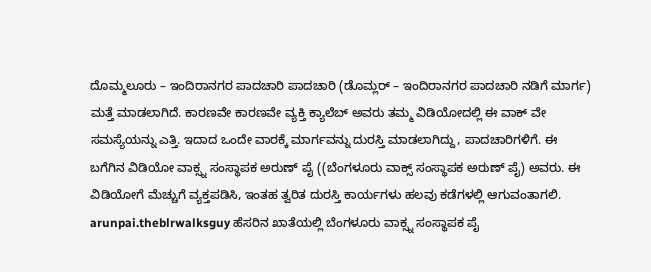ದೊಮ್ಮಲೂರು – ಇಂದಿರಾನಗರ ಪಾದಚಾರಿ ಪಾದಚಾರಿ (ಡೊಮ್ಲರ್ – ಇಂದಿರಾನಗರ ಪಾದಚಾರಿ ನಡಿಗೆ ಮಾರ್ಗ) ಮತ್ತೆ ಮಾಡಲಾಗಿದೆ. ಕಾರಣವೇ ಕಾರಣವೇ ವ್ಯಕ್ತಿ ಕ್ಯಾಲೆಬ್ ಅವರು ತಮ್ಮ ವಿಡಿಯೋದಲ್ಲಿ ಈ ವಾಕ್ ವೇ ಸಮಸ್ಯೆಯನ್ನು ಎತ್ತಿ. ಇದಾದ ಒಂದೇ ವಾರಕ್ಕೆ ಮಾರ್ಗವನ್ನು ದುರಸ್ತಿ ಮಾಡಲಾಗಿದ್ದು, ಪಾದಚಾರಿಗಳಿಗೆ. ಈ ಬಗೆಗಿನ ವಿಡಿಯೋ ವಾಕ್ಸ್ನ ಸಂಸ್ಥಾಪಕ ಅರುಣ್ ಪೈ ((ಬೆಂಗಳೂರು ವಾಕ್ಸ್ ಸಂಸ್ಥಾಪಕ ಅರುಣ್ ಪೈ) ಅವರು. ಈ ವಿಡಿಯೋಗೆ ಮೆಚ್ಚುಗೆ ವ್ಯಕ್ತಪಡಿಸಿ, ಇಂತಹ ತ್ವರಿತ ದುರಸ್ತಿ ಕಾರ್ಯಗಳು ಹಲವು ಕಡೆಗಳಲ್ಲಿ ಆಗುವಂತಾಗಲಿ.
arunpai.theblrwalksguy ಹೆಸರಿನ ಖಾತೆಯಲ್ಲಿ ಬೆಂಗಳೂರು ವಾಕ್ಸ್ನ ಸಂಸ್ಥಾಪಕ ಪೈ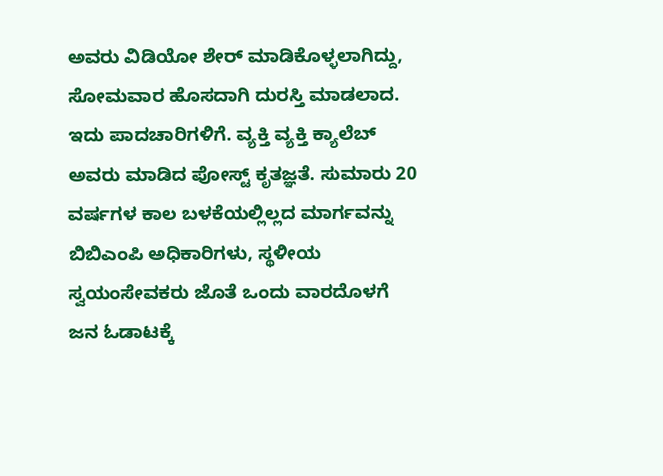ಅವರು ವಿಡಿಯೋ ಶೇರ್ ಮಾಡಿಕೊಳ್ಳಲಾಗಿದ್ದು, ಸೋಮವಾರ ಹೊಸದಾಗಿ ದುರಸ್ತಿ ಮಾಡಲಾದ. ಇದು ಪಾದಚಾರಿಗಳಿಗೆ. ವ್ಯಕ್ತಿ ವ್ಯಕ್ತಿ ಕ್ಯಾಲೆಬ್ ಅವರು ಮಾಡಿದ ಪೋಸ್ಟ್ ಕೃತಜ್ಞತೆ. ಸುಮಾರು 20 ವರ್ಷಗಳ ಕಾಲ ಬಳಕೆಯಲ್ಲಿಲ್ಲದ ಮಾರ್ಗವನ್ನು ಬಿಬಿಎಂಪಿ ಅಧಿಕಾರಿಗಳು, ಸ್ಥಳೀಯ ಸ್ವಯಂಸೇವಕರು ಜೊತೆ ಒಂದು ವಾರದೊಳಗೆ ಜನ ಓಡಾಟಕ್ಕೆ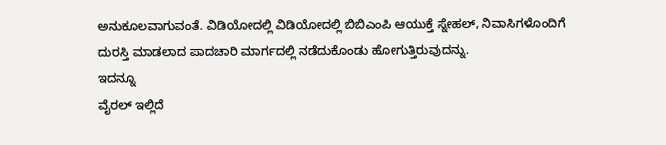ಅನುಕೂಲವಾಗುವಂತೆ. ವಿಡಿಯೋದಲ್ಲಿ ವಿಡಿಯೋದಲ್ಲಿ ಬಿಬಿಎಂಪಿ ಆಯುಕ್ತೆ ಸ್ನೇಹಲ್, ನಿವಾಸಿಗಳೊಂದಿಗೆ ದುರಸ್ತಿ ಮಾಡಲಾದ ಪಾದಚಾರಿ ಮಾರ್ಗದಲ್ಲಿ ನಡೆದುಕೊಂಡು ಹೋಗುತ್ತಿರುವುದನ್ನು.
ಇದನ್ನೂ
ವೈರಲ್ ಇಲ್ಲಿದೆ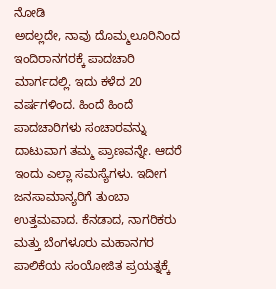ನೋಡಿ
ಅದಲ್ಲದೇ, ನಾವು ದೊಮ್ಮಲೂರಿನಿಂದ ಇಂದಿರಾನಗರಕ್ಕೆ ಪಾದಚಾರಿ ಮಾರ್ಗದಲ್ಲಿ. ಇದು ಕಳೆದ 20 ವರ್ಷಗಳಿಂದ. ಹಿಂದೆ ಹಿಂದೆ ಪಾದಚಾರಿಗಳು ಸಂಚಾರವನ್ನು ದಾಟುವಾಗ ತಮ್ಮ ಪ್ರಾಣವನ್ನೇ. ಆದರೆ ಇಂದು ಎಲ್ಲಾ ಸಮಸ್ಯೆಗಳು. ಇದೀಗ ಜನಸಾಮಾನ್ಯರಿಗೆ ತುಂಬಾ ಉತ್ತಮವಾದ. ಕೆನಡಾದ, ನಾಗರಿಕರು ಮತ್ತು ಬೆಂಗಳೂರು ಮಹಾನಗರ ಪಾಲಿಕೆಯ ಸಂಯೋಜಿತ ಪ್ರಯತ್ನಕ್ಕೆ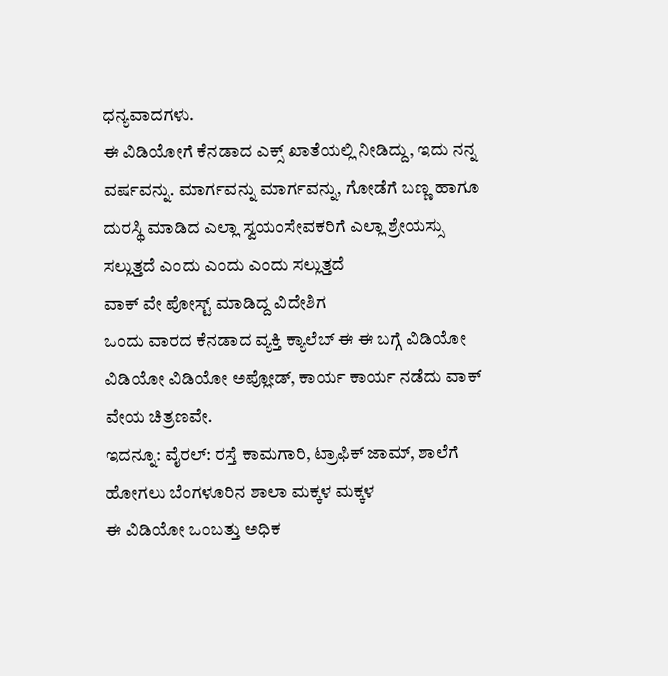ಧನ್ಯವಾದಗಳು.
ಈ ವಿಡಿಯೋಗೆ ಕೆನಡಾದ ಎಕ್ಸ್ ಖಾತೆಯಲ್ಲಿ ನೀಡಿದ್ದು, ಇದು ನನ್ನ ವರ್ಷವನ್ನು. ಮಾರ್ಗವನ್ನು ಮಾರ್ಗವನ್ನು, ಗೋಡೆಗೆ ಬಣ್ಣ ಹಾಗೂ ದುರಸ್ಥಿ ಮಾಡಿದ ಎಲ್ಲಾ ಸ್ವಯಂಸೇವಕರಿಗೆ ಎಲ್ಲಾ ಶ್ರೇಯಸ್ಸು ಸಲ್ಲುತ್ತದೆ ಎಂದು ಎಂದು ಎಂದು ಸಲ್ಲುತ್ತದೆ
ವಾಕ್ ವೇ ಪೋಸ್ಟ್ ಮಾಡಿದ್ದ ವಿದೇಶಿಗ
ಒಂದು ವಾರದ ಕೆನಡಾದ ವ್ಯಕ್ತಿ ಕ್ಯಾಲೆಬ್ ಈ ಈ ಬಗ್ಗೆ ವಿಡಿಯೋ ವಿಡಿಯೋ ವಿಡಿಯೋ ಅಪ್ಲೋಡ್, ಕಾರ್ಯ ಕಾರ್ಯ ನಡೆದು ವಾಕ್ ವೇಯ ಚಿತ್ರಣವೇ.
ಇದನ್ನೂ: ವೈರಲ್: ರಸ್ತೆ ಕಾಮಗಾರಿ, ಟ್ರಾಫಿಕ್ ಜಾಮ್, ಶಾಲೆಗೆ ಹೋಗಲು ಬೆಂಗಳೂರಿನ ಶಾಲಾ ಮಕ್ಕಳ ಮಕ್ಕಳ
ಈ ವಿಡಿಯೋ ಒಂಬತ್ತು ಅಧಿಕ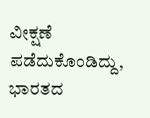ವೀಕ್ಷಣೆ ಪಡೆದುಕೊಂಡಿದ್ದು, ಭಾರತದ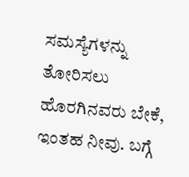ಸಮಸ್ಯೆಗಳನ್ನು ತೋರಿಸಲು ಹೊರಗಿನವರು ಬೇಕೆ, ಇಂತಹ ನೀವು. ಬಗ್ಗೆ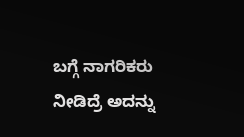ಬಗ್ಗೆ ನಾಗರಿಕರು ನೀಡಿದ್ರೆ ಅದನ್ನು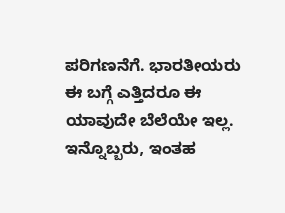ಪರಿಗಣನೆಗೆ. ಭಾರತೀಯರು ಈ ಬಗ್ಗೆ ಎತ್ತಿದರೂ ಈ ಯಾವುದೇ ಬೆಲೆಯೇ ಇಲ್ಲ. ಇನ್ನೊಬ್ಬರು, ಇಂತಹ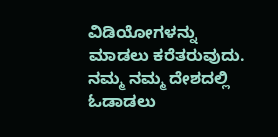ವಿಡಿಯೋಗಳನ್ನು ಮಾಡಲು ಕರೆತರುವುದು. ನಮ್ಮ ನಮ್ಮ ದೇಶದಲ್ಲಿ ಓಡಾಡಲು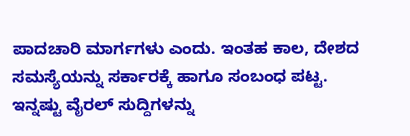ಪಾದಚಾರಿ ಮಾರ್ಗಗಳು ಎಂದು. ಇಂತಹ ಕಾಲ, ದೇಶದ ಸಮಸ್ಯೆಯನ್ನು ಸರ್ಕಾರಕ್ಕೆ ಹಾಗೂ ಸಂಬಂಧ ಪಟ್ಟ.
ಇನ್ನಷ್ಟು ವೈರಲ್ ಸುದ್ದಿಗಳನ್ನು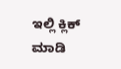ಇಲ್ಲಿ ಕ್ಲಿಕ್ ಮಾಡಿ